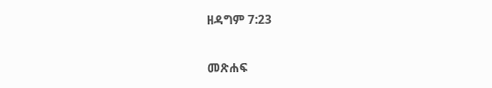ዘዳግም 7:23

መጽሐፍ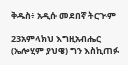ቅዱስ፥ አዲሱ መደበኛ ትርጒም

23አምላክህ እግዚአብሔር (ኤሎሂም ያህዌ) ግን እስኪጠፉ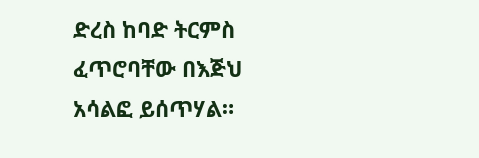ድረስ ከባድ ትርምስ ፈጥሮባቸው በእጅህ አሳልፎ ይሰጥሃል።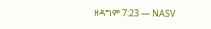ዘዳግም 7:23 — NASV